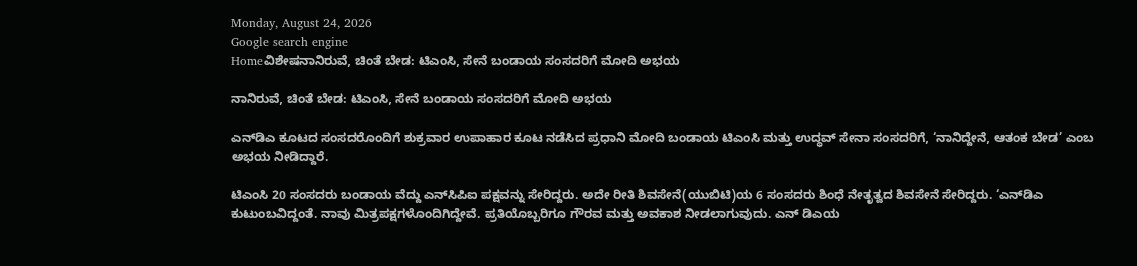Monday, August 24, 2026
Google search engine
Homeವಿಶೇಷನಾನಿರುವೆ, ಚಿಂತೆ ಬೇಡ: ಟಿಎಂಸಿ, ಸೇನೆ ಬಂಡಾಯ ಸಂಸದರಿಗೆ ಮೋದಿ ಅಭಯ

ನಾನಿರುವೆ, ಚಿಂತೆ ಬೇಡ: ಟಿಎಂಸಿ, ಸೇನೆ ಬಂಡಾಯ ಸಂಸದರಿಗೆ ಮೋದಿ ಅಭಯ

ಎನ್‌ಡಿಎ ಕೂಟದ ಸಂಸದರೊಂದಿಗೆ ಶುಕ್ರವಾರ ಉಪಾಹಾರ ಕೂಟ ನಡೆಸಿದ ಪ್ರಧಾನಿ ಮೋದಿ ಬಂಡಾಯ ಟಿಎಂಸಿ ಮತ್ತು ಉದ್ಧವ್ ಸೇನಾ ಸಂಸದರಿಗೆ, ‘ನಾನಿದ್ದೇನೆ, ಆತಂಕ ಬೇಡ’ ಎಂಬ ಅಭಯ ನೀಡಿದ್ದಾರೆ.

ಟಿಎಂಸಿ 20 ಸಂಸದರು ಬಂಡಾಯ ವೆದ್ದು ಎನ್‌ಸಿಪಿಐ ಪಕ್ಷವನ್ನು ಸೇರಿದ್ದರು. ಅದೇ ರೀತಿ ಶಿವಸೇನೆ(ಯುಬಿಟಿ)ಯ 6 ಸಂಸದರು ಶಿಂಧೆ ನೇತೃತ್ವದ ಶಿವಸೇನೆ ಸೇರಿದ್ದರು. ‘ಎನ್‌ಡಿಎ ಕುಟುಂಬವಿದ್ದಂತೆ. ನಾವು ಮಿತ್ರಪಕ್ಷಗಳೊಂದಿಗಿದ್ದೇವೆ. ಪ್ರತಿಯೊಬ್ಬರಿಗೂ ಗೌರವ ಮತ್ತು ಅವಕಾಶ ನೀಡಲಾಗುವುದು. ಎನ್ ಡಿಎಯ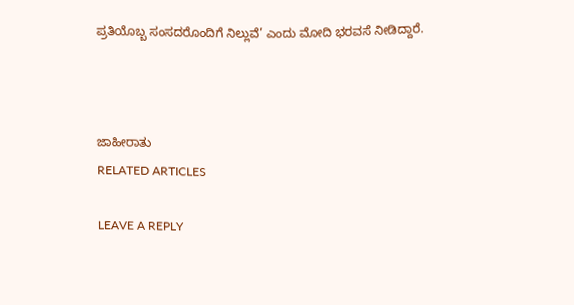ಪ್ರತಿಯೊಬ್ಬ ಸಂಸದರೊಂದಿಗೆ ನಿಲ್ಲುವೆ’ ಎಂದು ಮೋದಿ ಭರವಸೆ ನೀಡಿದ್ದಾರೆ.



ಜಾಹೀರಾತು
RELATED ARTICLES

LEAVE A REPLY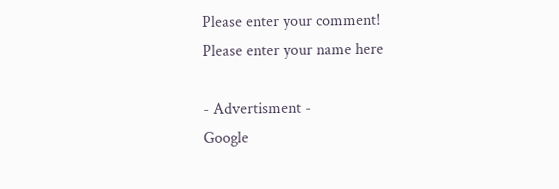Please enter your comment!
Please enter your name here

- Advertisment -
Google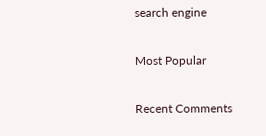search engine

Most Popular

Recent Comments